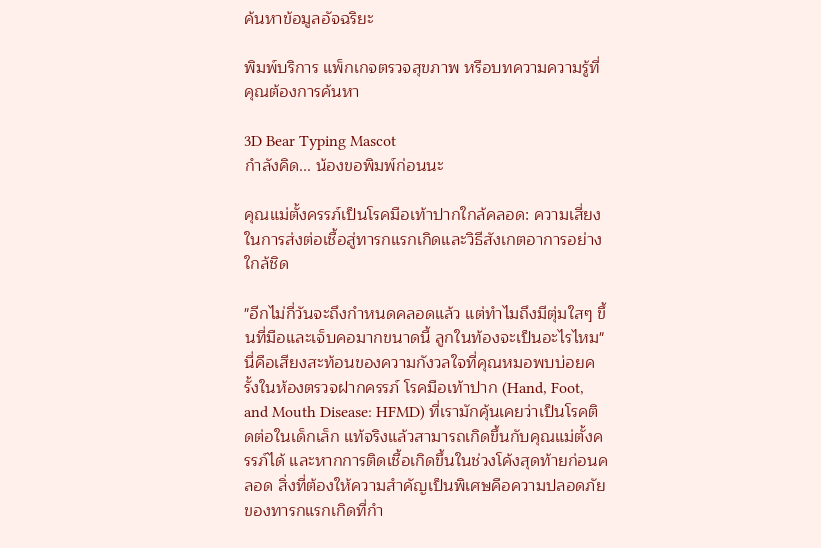ค้นหาข้อมูลอัจฉริยะ

พิมพ์บริการ แพ็กเกจตรวจสุขภาพ หรือบทความความรู้ที่คุณต้องการค้นหา

3D Bear Typing Mascot
กำลังคิด... น้องขอพิมพ์ก่อนนะ

คุณแม่ตั้งครรภ์เป็นโรคมือเท้าปากใกล้คลอด: ความเสี่ยงในการส่งต่อเชื้อสู่ทารกแรกเกิดและวิธีสังเกตอาการอย่างใกล้ชิด

"อีกไม่กี่วันจะถึงกำหนดคลอดแล้ว แต่ทำไมถึงมีตุ่มใสๆ ขึ้นที่มือและเจ็บคอมากขนาดนี้ ลูกในท้องจะเป็นอะไรไหม" นี่คือเสียงสะท้อนของความกังวลใจที่คุณหมอพบบ่อยครั้งในห้องตรวจฝากครรภ์ โรคมือเท้าปาก (Hand, Foot, and Mouth Disease: HFMD) ที่เรามักคุ้นเคยว่าเป็นโรคติดต่อในเด็กเล็ก แท้จริงแล้วสามารถเกิดขึ้นกับคุณแม่ตั้งครรภ์ได้ และหากการติดเชื้อเกิดขึ้นในช่วงโค้งสุดท้ายก่อนคลอด สิ่งที่ต้องให้ความสำคัญเป็นพิเศษคือความปลอดภัยของทารกแรกเกิดที่กำ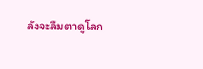ลังจะลืมตาดูโลก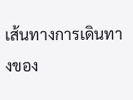เส้นทางการเดินทางของ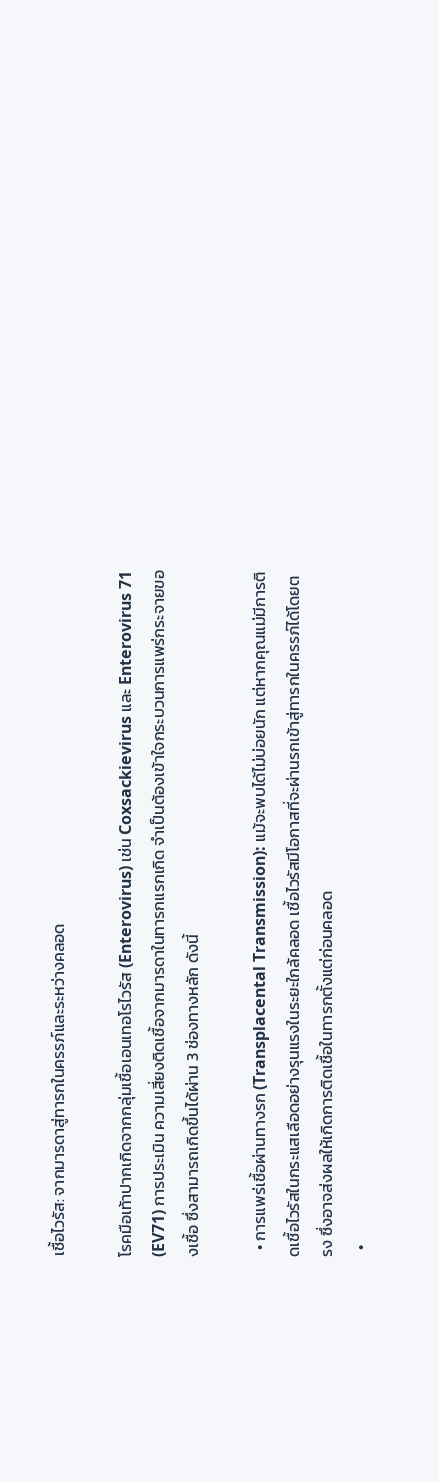เชื้อไวรัส: จากมารดาสู่ทารกในครรภ์และระหว่างคลอด

โรคมือเท้าปากเกิดจากกลุ่มเชื้อเอนเทอโรไวรัส (Enterovirus) เช่น Coxsackievirus และ Enterovirus 71 (EV71) การประเมิน ความเสี่ยงติดเชื้อจากมารดาในทารกแรกเกิด จำเป็นต้องเข้าใจกระบวนการแพร่กระจายของเชื้อ ซึ่งสามารถเกิดขึ้นได้ผ่าน 3 ช่องทางหลัก ดังนี้

  • การแพร่เชื้อผ่านทางรก (Transplacental Transmission): แม้จะพบได้ไม่บ่อยนัก แต่หากคุณแม่มีการติดเชื้อไวรัสในกระแสเลือดอย่างรุนแรงในระยะใกล้คลอด เชื้อไวรัสมีโอกาสที่จะผ่านรกเข้าสู่ทารกในครรภ์ได้โดยตรง ซึ่งอาจส่งผลให้เกิดการติดเชื้อในทารกตั้งแต่ก่อนคลอด
  •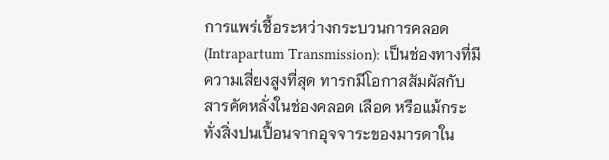การแพร่เชื้อระหว่างกระบวนการคลอด (Intrapartum Transmission): เป็นช่องทางที่มีความเสี่ยงสูงที่สุด ทารกมีโอกาสสัมผัสกับสารคัดหลั่งในช่องคลอด เลือด หรือแม้กระทั่งสิ่งปนเปื้อนจากอุจจาระของมารดาใน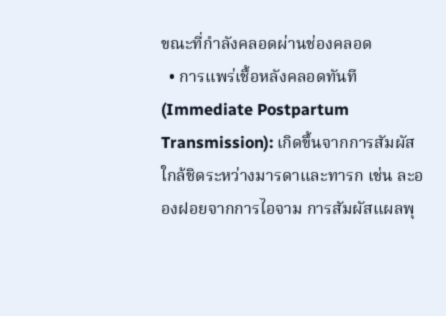ขณะที่กำลังคลอดผ่านช่องคลอด
  • การแพร่เชื้อหลังคลอดทันที (Immediate Postpartum Transmission): เกิดขึ้นจากการสัมผัสใกล้ชิดระหว่างมารดาและทารก เช่น ละอองฝอยจากการไอจาม การสัมผัสแผลพุ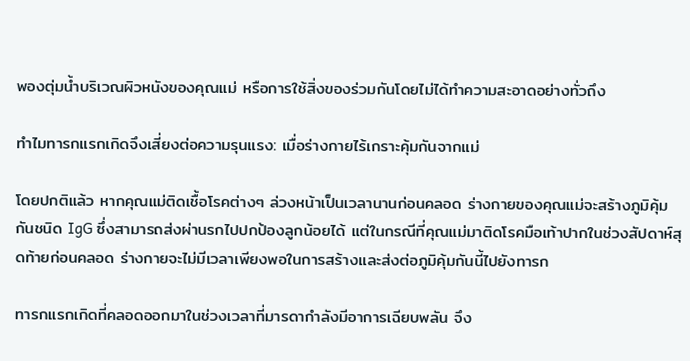พองตุ่มน้ำบริเวณผิวหนังของคุณแม่ หรือการใช้สิ่งของร่วมกันโดยไม่ได้ทำความสะอาดอย่างทั่วถึง

ทำไมทารกแรกเกิดจึงเสี่ยงต่อความรุนแรง: เมื่อร่างกายไร้เกราะคุ้มกันจากแม่

โดยปกติแล้ว หากคุณแม่ติดเชื้อโรคต่างๆ ล่วงหน้าเป็นเวลานานก่อนคลอด ร่างกายของคุณแม่จะสร้างภูมิคุ้มกันชนิด IgG ซึ่งสามารถส่งผ่านรกไปปกป้องลูกน้อยได้ แต่ในกรณีที่คุณแม่มาติดโรคมือเท้าปากในช่วงสัปดาห์สุดท้ายก่อนคลอด ร่างกายจะไม่มีเวลาเพียงพอในการสร้างและส่งต่อภูมิคุ้มกันนี้ไปยังทารก

ทารกแรกเกิดที่คลอดออกมาในช่วงเวลาที่มารดากำลังมีอาการเฉียบพลัน จึง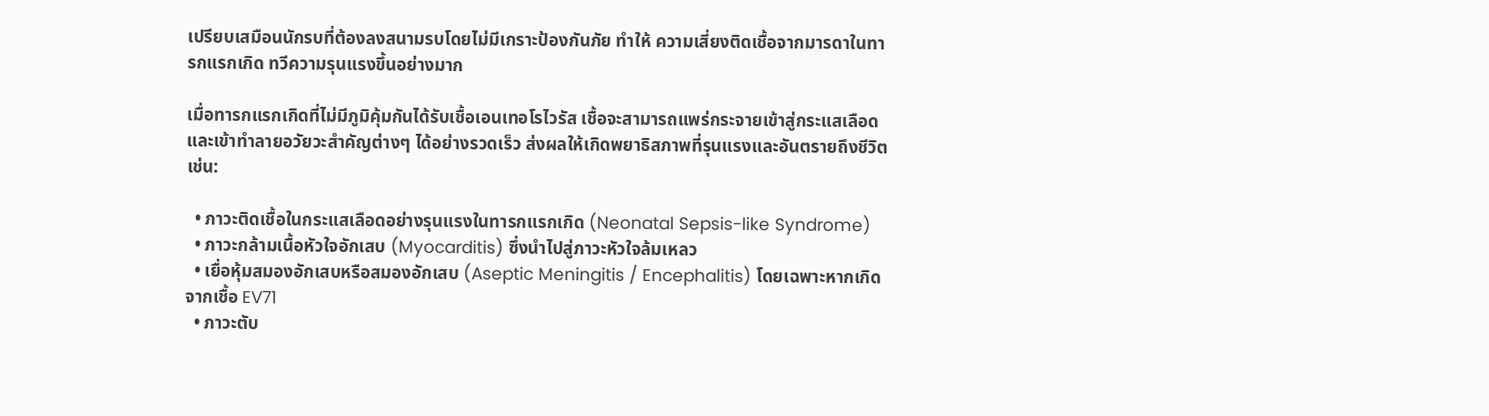เปรียบเสมือนนักรบที่ต้องลงสนามรบโดยไม่มีเกราะป้องกันภัย ทำให้ ความเสี่ยงติดเชื้อจากมารดาในทารกแรกเกิด ทวีความรุนแรงขึ้นอย่างมาก

เมื่อทารกแรกเกิดที่ไม่มีภูมิคุ้มกันได้รับเชื้อเอนเทอโรไวรัส เชื้อจะสามารถแพร่กระจายเข้าสู่กระแสเลือดและเข้าทำลายอวัยวะสำคัญต่างๆ ได้อย่างรวดเร็ว ส่งผลให้เกิดพยาธิสภาพที่รุนแรงและอันตรายถึงชีวิต เช่น:

  • ภาวะติดเชื้อในกระแสเลือดอย่างรุนแรงในทารกแรกเกิด (Neonatal Sepsis-like Syndrome)
  • ภาวะกล้ามเนื้อหัวใจอักเสบ (Myocarditis) ซึ่งนำไปสู่ภาวะหัวใจล้มเหลว
  • เยื่อหุ้มสมองอักเสบหรือสมองอักเสบ (Aseptic Meningitis / Encephalitis) โดยเฉพาะหากเกิดจากเชื้อ EV71
  • ภาวะตับ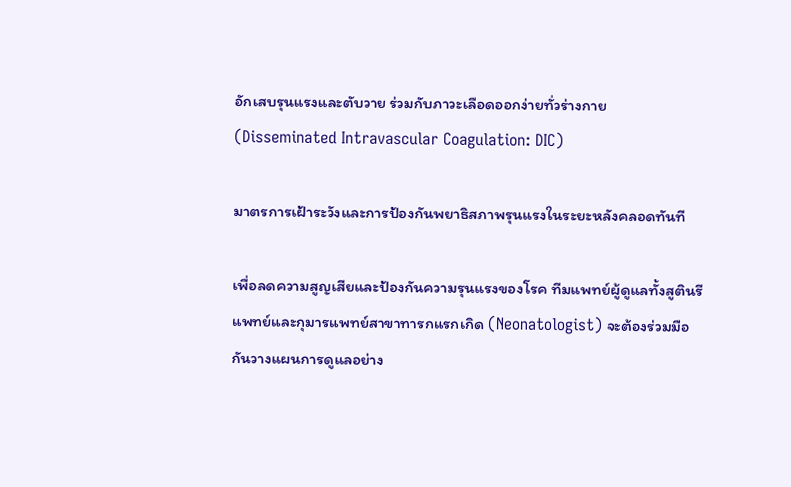อักเสบรุนแรงและตับวาย ร่วมกับภาวะเลือดออกง่ายทั่วร่างกาย (Disseminated Intravascular Coagulation: DIC)

มาตรการเฝ้าระวังและการป้องกันพยาธิสภาพรุนแรงในระยะหลังคลอดทันที

เพื่อลดความสูญเสียและป้องกันความรุนแรงของโรค ทีมแพทย์ผู้ดูแลทั้งสูตินรีแพทย์และกุมารแพทย์สาขาทารกแรกเกิด (Neonatologist) จะต้องร่วมมือกันวางแผนการดูแลอย่าง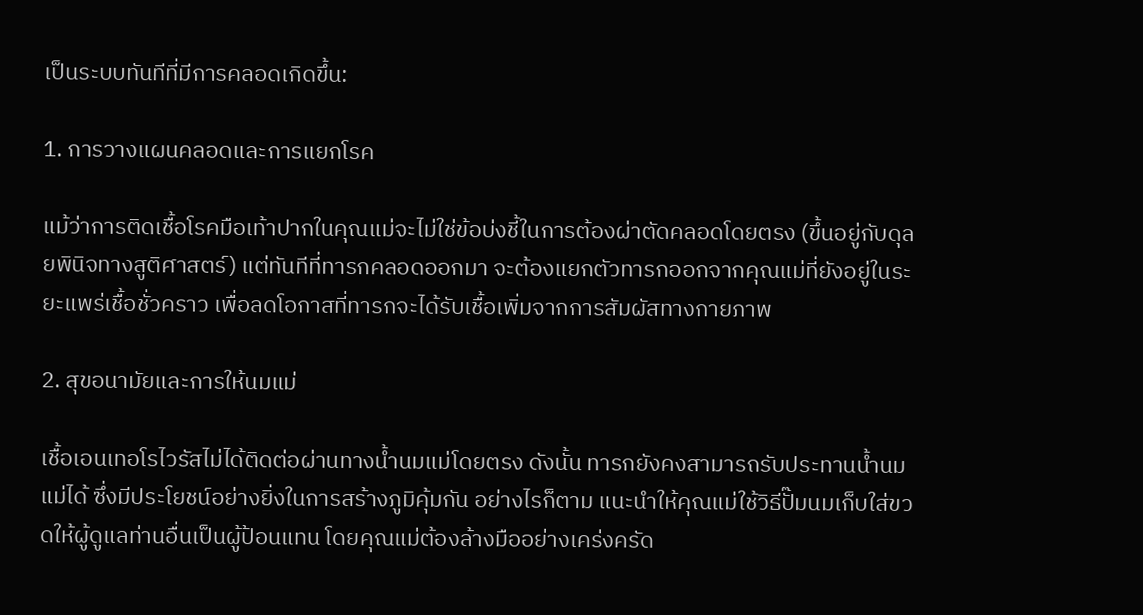เป็นระบบทันทีที่มีการคลอดเกิดขึ้น:

1. การวางแผนคลอดและการแยกโรค

แม้ว่าการติดเชื้อโรคมือเท้าปากในคุณแม่จะไม่ใช่ข้อบ่งชี้ในการต้องผ่าตัดคลอดโดยตรง (ขึ้นอยู่กับดุลยพินิจทางสูติศาสตร์) แต่ทันทีที่ทารกคลอดออกมา จะต้องแยกตัวทารกออกจากคุณแม่ที่ยังอยู่ในระยะแพร่เชื้อชั่วคราว เพื่อลดโอกาสที่ทารกจะได้รับเชื้อเพิ่มจากการสัมผัสทางกายภาพ

2. สุขอนามัยและการให้นมแม่

เชื้อเอนเทอโรไวรัสไม่ได้ติดต่อผ่านทางน้ำนมแม่โดยตรง ดังนั้น ทารกยังคงสามารถรับประทานน้ำนมแม่ได้ ซึ่งมีประโยชน์อย่างยิ่งในการสร้างภูมิคุ้มกัน อย่างไรก็ตาม แนะนำให้คุณแม่ใช้วิธีปั๊มนมเก็บใส่ขวดให้ผู้ดูแลท่านอื่นเป็นผู้ป้อนแทน โดยคุณแม่ต้องล้างมืออย่างเคร่งครัด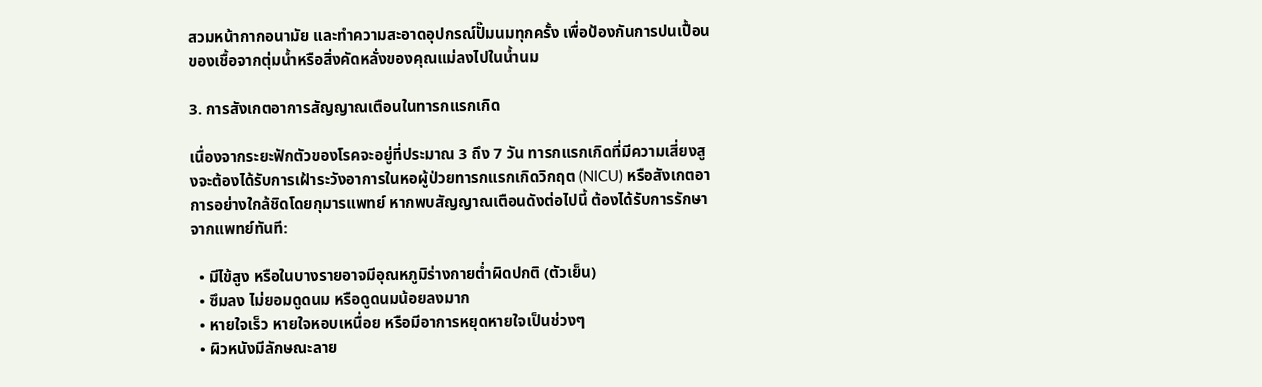สวมหน้ากากอนามัย และทำความสะอาดอุปกรณ์ปั๊มนมทุกครั้ง เพื่อป้องกันการปนเปื้อนของเชื้อจากตุ่มน้ำหรือสิ่งคัดหลั่งของคุณแม่ลงไปในน้ำนม

3. การสังเกตอาการสัญญาณเตือนในทารกแรกเกิด

เนื่องจากระยะฟักตัวของโรคจะอยู่ที่ประมาณ 3 ถึง 7 วัน ทารกแรกเกิดที่มีความเสี่ยงสูงจะต้องได้รับการเฝ้าระวังอาการในหอผู้ป่วยทารกแรกเกิดวิกฤต (NICU) หรือสังเกตอาการอย่างใกล้ชิดโดยกุมารแพทย์ หากพบสัญญาณเตือนดังต่อไปนี้ ต้องได้รับการรักษาจากแพทย์ทันที:

  • มีไข้สูง หรือในบางรายอาจมีอุณหภูมิร่างกายต่ำผิดปกติ (ตัวเย็น)
  • ซึมลง ไม่ยอมดูดนม หรือดูดนมน้อยลงมาก
  • หายใจเร็ว หายใจหอบเหนื่อย หรือมีอาการหยุดหายใจเป็นช่วงๆ
  • ผิวหนังมีลักษณะลาย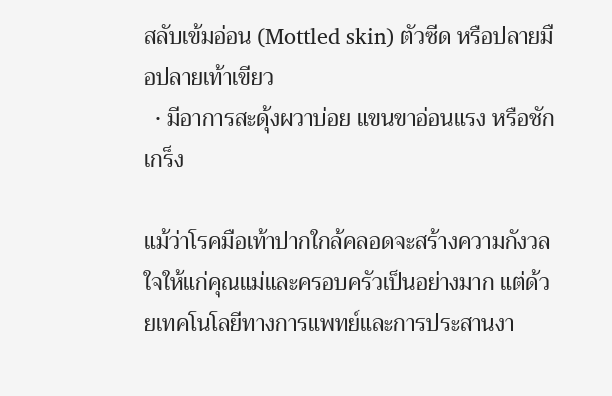สลับเข้มอ่อน (Mottled skin) ตัวซีด หรือปลายมือปลายเท้าเขียว
  • มีอาการสะดุ้งผวาบ่อย แขนขาอ่อนแรง หรือชักเกร็ง

แม้ว่าโรคมือเท้าปากใกล้คลอดจะสร้างความกังวลใจให้แก่คุณแม่และครอบครัวเป็นอย่างมาก แต่ด้วยเทคโนโลยีทางการแพทย์และการประสานงา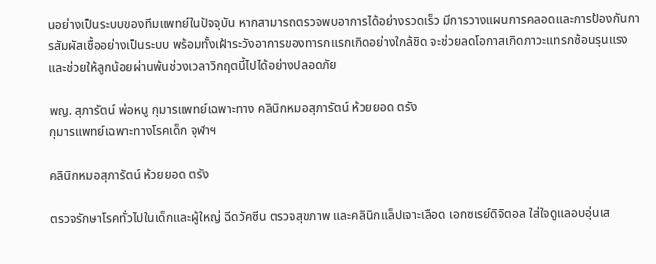นอย่างเป็นระบบของทีมแพทย์ในปัจจุบัน หากสามารถตรวจพบอาการได้อย่างรวดเร็ว มีการวางแผนการคลอดและการป้องกันการสัมผัสเชื้ออย่างเป็นระบบ พร้อมทั้งเฝ้าระวังอาการของทารกแรกเกิดอย่างใกล้ชิด จะช่วยลดโอกาสเกิดภาวะแทรกซ้อนรุนแรงและช่วยให้ลูกน้อยผ่านพ้นช่วงเวลาวิกฤตนี้ไปได้อย่างปลอดภัย

พญ. สุภารัตน์ พ่อหนู กุมารแพทย์เฉพาะทาง คลินิกหมอสุภารัตน์ ห้วยยอด ตรัง
กุมารแพทย์เฉพาะทางโรคเด็ก จุฬาฯ

คลินิกหมอสุภารัตน์ ห้วยยอด ตรัง

ตรวจรักษาโรคทั่วไปในเด็กและผู้ใหญ่ ฉีดวัคซีน ตรวจสุขภาพ และคลินิกแล็ปเจาะเลือด เอกซเรย์ดิจิตอล ใส่ใจดูแลอบอุ่นเส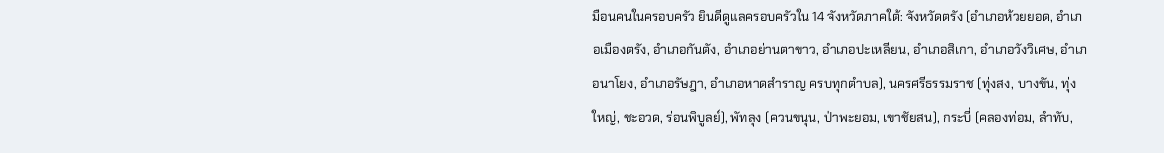มือนคนในครอบครัว ยินดีดูแลครอบครัวใน 14 จังหวัดภาคใต้: จังหวัดตรัง (อำเภอห้วยยอด, อำเภอเมืองตรัง, อำเภอกันตัง, อำเภอย่านตาขาว, อำเภอปะเหลียน, อำเภอสิเกา, อำเภอวังวิเศษ, อำเภอนาโยง, อำเภอรัษฎา, อำเภอหาดสำราญ ครบทุกตำบล), นครศรีธรรมราช (ทุ่งสง, บางขัน, ทุ่งใหญ่, ชะอวด, ร่อนพิบูลย์), พัทลุง (ควนขนุน, ป่าพะยอม, เขาชัยสน), กระบี่ (คลองท่อม, ลำทับ,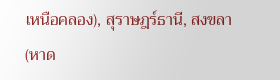เหนือคลอง), สุราษฎร์ธานี, สงขลา (หาด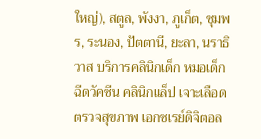ใหญ่), สตูล, พังงา, ภูเก็ต, ชุมพร, ระนอง, ปัตตานี, ยะลา, นราธิวาส บริการคลินิกเด็ก หมอเด็ก ฉีดวัคซีน คลินิกแล็ป เจาะเลือด ตรวจสุขภาพ เอกซเรย์ดิจิตอล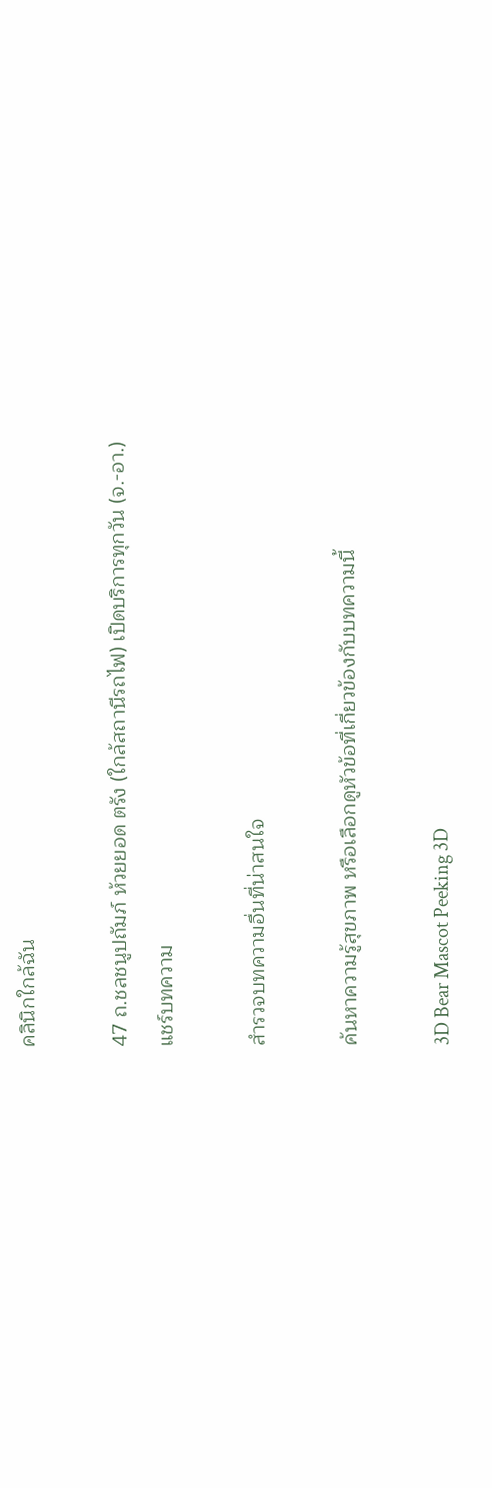คลินิกใกล้ฉัน

47 ถ.ชลชนูปถัมภ์ ห้วยยอด ตรัง (ใกล้สถานีรถไฟ) เปิดบริการทุกวัน (จ.-อา.)
แชร์บทความ

สำรวจบทความอื่นที่น่าสนใจ

ค้นหาความรู้สุขภาพ หรือเลือกดูหัวข้อที่เกี่ยวข้องกับบทความนี้

3D Bear Mascot Peeking 3D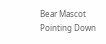Bear Mascot Pointing Down